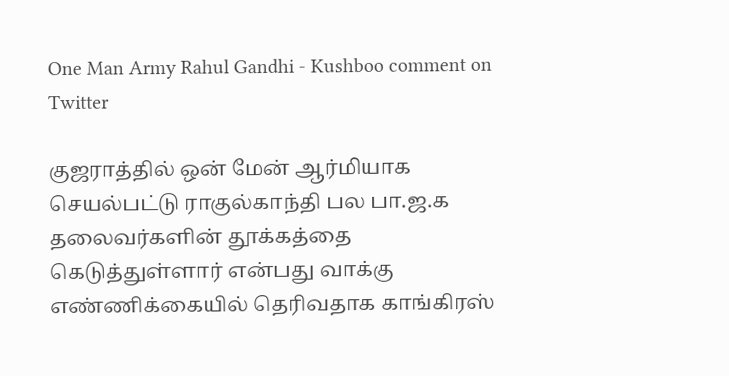One Man Army Rahul Gandhi - Kushboo comment on Twitter

குஜராத்தில் ஒன் மேன் ஆர்மியாக செயல்பட்டு ராகுல்காந்தி பல பா.ஜ.க தலைவர்களின் தூக்கத்தை கெடுத்துள்ளார் என்பது வாக்கு எண்ணிக்கையில் தெரிவதாக காங்கிரஸ்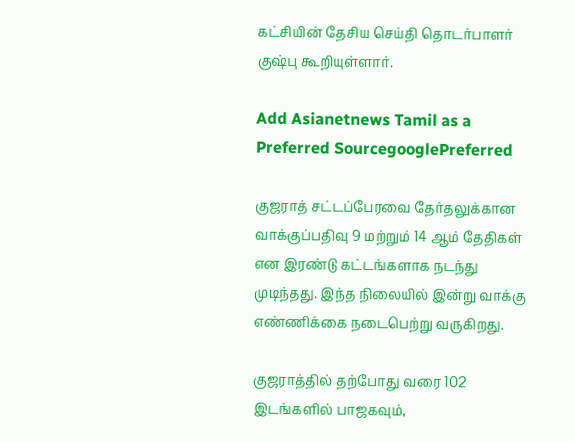கட்சியின் தேசிய செய்தி தொடர்பாளர் குஷ்பு கூறியுள்ளார்.

Add Asianetnews Tamil as a Preferred SourcegooglePreferred

குஜராத் சட்டப்பேரவை தேர்தலுக்கான வாக்குப்பதிவு 9 மற்றும் 14 ஆம் தேதிகள் என இரண்டு கட்டங்களாக நடந்து முடிந்தது. இந்த நிலையில் இன்று வாக்கு எண்ணிக்கை நடைபெற்று வருகிறது.

குஜராத்தில் தற்போது வரை 102 இடங்களில் பாஜகவும்,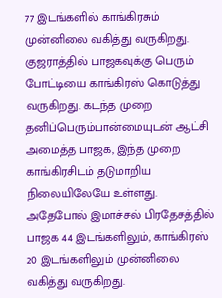77 இடங்களில் காங்கிரசும் முன்னிலை வகித்து வருகிறது. குஜராத்தில் பாஜகவுக்கு பெரும் போட்டியை காங்கிரஸ் கொடுத்து வருகிறது. கடந்த முறை தனிப்பெரும்பான்மையுடன் ஆட்சி அமைத்த பாஜக, இந்த முறை காங்கிரசிடம் தடுமாறிய
நிலையிலேயே உள்ளது. அதேபோல் இமாச்சல் பிரதேசத்தில் பாஜக 44 இடங்களிலும், காங்கிரஸ் 20 இடங்களிலும் முன்னிலை வகித்து வருகிறது.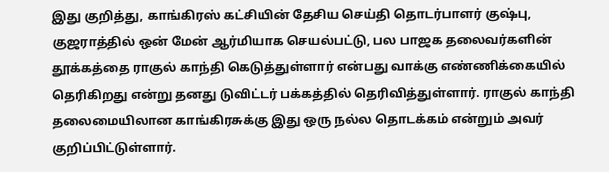இது குறித்து, காங்கிரஸ் கட்சியின் தேசிய செய்தி தொடர்பாளர் குஷ்பு, குஜராத்தில் ஒன் மேன் ஆர்மியாக செயல்பட்டு, பல பாஜக தலைவர்களின் தூக்கத்தை ராகுல் காந்தி கெடுத்துள்ளார் என்பது வாக்கு எண்ணிக்கையில் தெரிகிறது என்று தனது டுவிட்டர் பக்கத்தில் தெரிவித்துள்ளார். ராகுல் காந்தி
தலைமையிலான காங்கிரசுக்கு இது ஒரு நல்ல தொடக்கம் என்றும் அவர் குறிப்பிட்டுள்ளார்.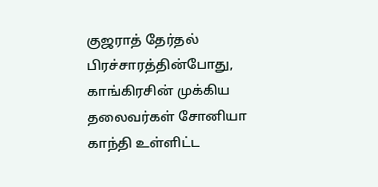குஜராத் தேர்தல் பிரச்சாரத்தின்போது, காங்கிரசின் முக்கிய தலைவர்கள் சோனியா காந்தி உள்ளிட்ட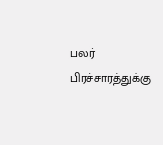பலர் பிரச்சாரத்துக்கு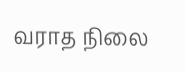வராத நிலை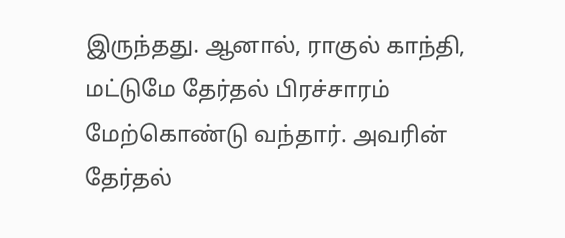இருந்தது. ஆனால், ராகுல் காந்தி, மட்டுமே தேர்தல் பிரச்சாரம் மேற்கொண்டு வந்தார். அவரின் தேர்தல்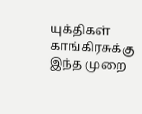யுக்திகள் காங்கிரசுக்கு இந்த முறை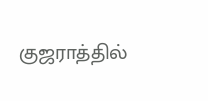குஜராத்தில்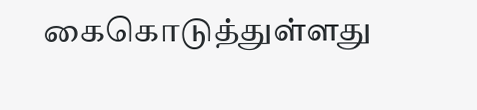கைகொடுத்துள்ளது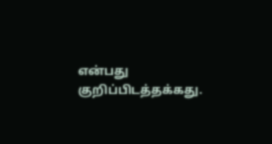என்பது குறிப்பிடத்தக்கது.